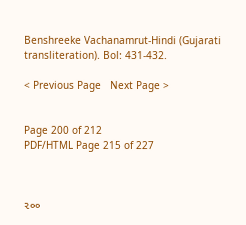Benshreeke Vachanamrut-Hindi (Gujarati transliteration). Bol: 431-432.

< Previous Page   Next Page >


Page 200 of 212
PDF/HTML Page 215 of 227



૨૦૦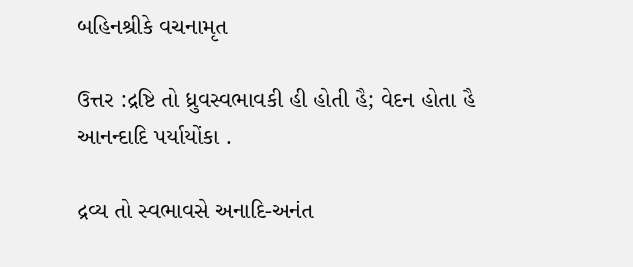બહિનશ્રીકે વચનામૃત

ઉત્તર :દ્રષ્ટિ તો ધ્રુવસ્વભાવકી હી હોતી હૈ; વેદન હોતા હૈ આનન્દાદિ પર્યાયોંકા .

દ્રવ્ય તો સ્વભાવસે અનાદિ-અનંત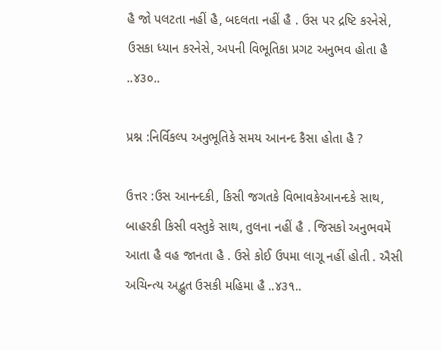હૈ જો પલટતા નહીં હૈ, બદલતા નહીં હૈ . ઉસ પર દ્રષ્ટિ કરનેસે, ઉસકા ધ્યાન કરનેસે, અપની વિભૂતિકા પ્રગટ અનુભવ હોતા હૈ ..૪૩૦..

પ્રશ્ન :નિર્વિકલ્પ અનુભૂતિકે સમય આનન્દ કૈસા હોતા હૈ ?

ઉત્તર :ઉસ આનન્દકી, કિસી જગતકે વિભાવકેઆનન્દકે સાથ, બાહરકી કિસી વસ્તુકે સાથ, તુલના નહીં હૈ . જિસકો અનુભવમેં આતા હૈ વહ જાનતા હૈ . ઉસે કોઈ ઉપમા લાગૂ નહીં હોતી . ઐસી અચિન્ત્ય અદ્ભુત ઉસકી મહિમા હૈ ..૪૩૧..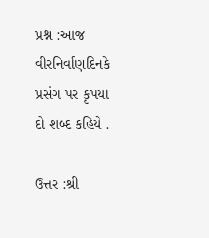પ્રશ્ન :આજ વીરનિર્વાણદિનકે પ્રસંગ પર કૃપયા દો શબ્દ કહિયે .

ઉત્તર :શ્રી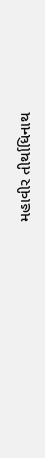મહાવીર તીર્થાધિનાથ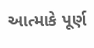આત્માકે પૂર્ણ